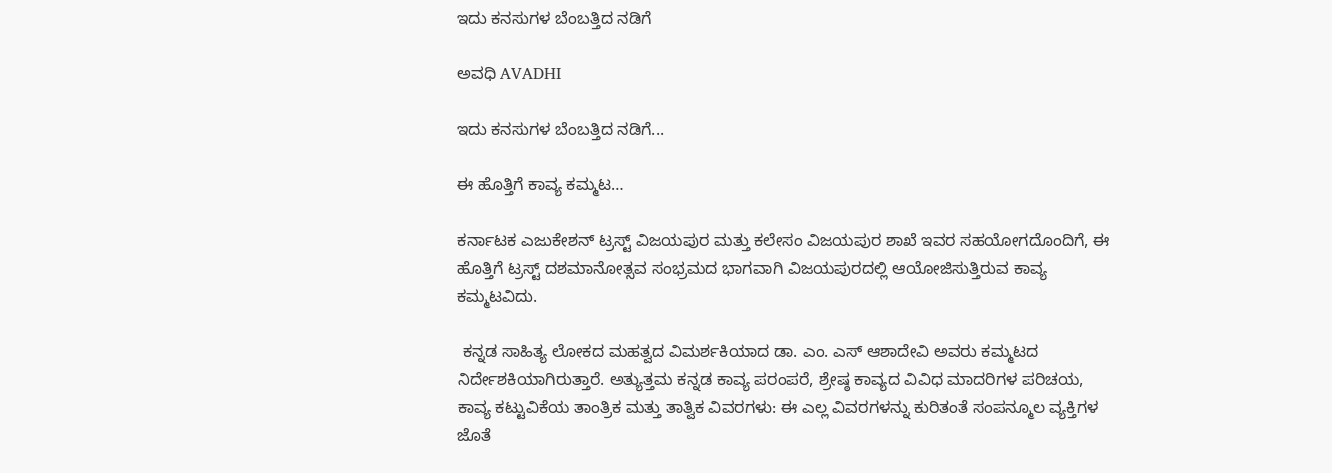ಇದು ಕನಸುಗಳ ಬೆಂಬತ್ತಿದ ನಡಿಗೆ‍

ಅವಧಿ AVADHI

ಇದು ಕನಸುಗಳ ಬೆಂಬತ್ತಿದ ನಡಿಗೆ...

ಈ ಹೊತ್ತಿಗೆ ಕಾವ್ಯ ಕಮ್ಮಟ…

ಕರ್ನಾಟಕ ಎಜುಕೇಶನ್ ಟ್ರಸ್ಟ್ ವಿಜಯಪುರ ಮತ್ತು ಕಲೇಸಂ ವಿಜಯಪುರ ಶಾಖೆ ಇವರ ಸಹಯೋಗದೊಂದಿಗೆ, ಈ ಹೊತ್ತಿಗೆ ಟ್ರಸ್ಟ್ ದಶಮಾನೋತ್ಸವ ಸಂಭ್ರಮದ ಭಾಗವಾಗಿ ವಿಜಯಪುರದಲ್ಲಿ ಆಯೋಜಿಸುತ್ತಿರುವ ಕಾವ್ಯ ಕಮ್ಮಟವಿದು.

 ಕನ್ನಡ ಸಾಹಿತ್ಯ ಲೋಕದ ಮಹತ್ವದ ವಿಮರ್ಶಕಿಯಾದ ಡಾ. ಎಂ. ಎಸ್ ಆಶಾದೇವಿ ಅವರು ಕಮ್ಮಟದ ನಿರ್ದೇಶಕಿಯಾಗಿರುತ್ತಾರೆ. ಅತ್ಯುತ್ತಮ ಕನ್ನಡ ಕಾವ್ಯ ಪರಂಪರೆ, ಶ್ರೇಷ್ಠ ಕಾವ್ಯದ ವಿವಿಧ ಮಾದರಿಗಳ ಪರಿಚಯ, ಕಾವ್ಯ ಕಟ್ಟುವಿಕೆಯ ತಾಂತ್ರಿಕ ಮತ್ತು ತಾತ್ವಿಕ ವಿವರಗಳು: ಈ ಎಲ್ಲ ವಿವರಗಳನ್ನು ಕುರಿತಂತೆ ಸಂಪನ್ಮೂಲ ವ್ಯಕ್ತಿಗಳ ಜೊತೆ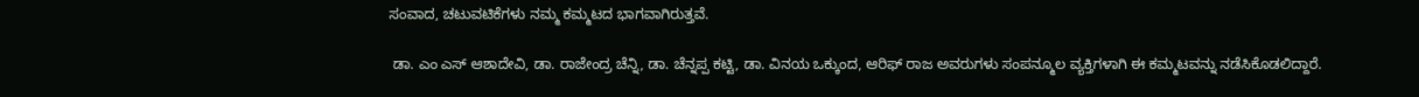ಸಂವಾದ, ಚಟುವಟಿಕೆಗಳು ನಮ್ಮ ಕಮ್ಮಟದ ಭಾಗವಾಗಿರುತ್ತವೆ.

 ಡಾ. ಎಂ ಎಸ್ ಆಶಾದೇವಿ, ಡಾ. ರಾಜೇಂದ್ರ ಚೆನ್ನಿ, ಡಾ. ಚೆನ್ನಪ್ಪ ಕಟ್ಟಿ, ಡಾ. ವಿನಯ ಒಕ್ಕುಂದ, ಆರಿಫ್ ರಾಜ ಅವರುಗಳು ಸಂಪನ್ಮೂಲ ವ್ಯಕ್ತಿಗಳಾಗಿ ಈ ಕಮ್ಮಟವನ್ನು ನಡೆಸಿಕೊಡಲಿದ್ದಾರೆ.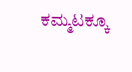ಕಮ್ಮಟಕ್ಕೂ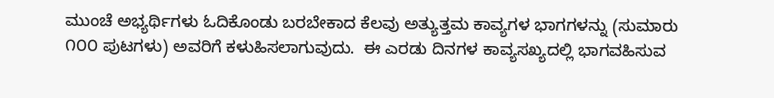ಮುಂಚೆ ಅಭ್ಯರ್ಥಿಗಳು ಓದಿಕೊಂಡು ಬರಬೇಕಾದ ಕೆಲವು ಅತ್ಯುತ್ತಮ ಕಾವ್ಯಗಳ ಭಾಗಗಳನ್ನು (ಸುಮಾರು ೧೦೦ ಪುಟಗಳು) ಅವರಿಗೆ ಕಳುಹಿಸಲಾಗುವುದು.  ಈ ಎರಡು ದಿನಗಳ ಕಾವ್ಯಸಖ್ಯದಲ್ಲಿ ಭಾಗವಹಿಸುವ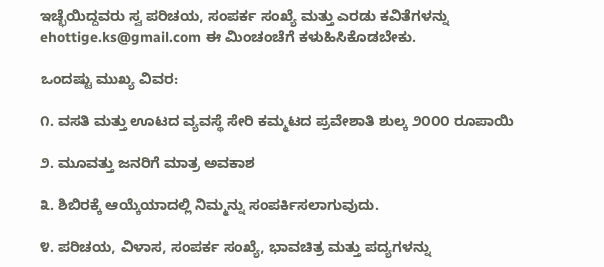ಇಚ್ಛೆಯಿದ್ದವರು ಸ್ವ ಪರಿಚಯ, ಸಂಪರ್ಕ ಸಂಖ್ಯೆ ಮತ್ತು ಎರಡು ಕವಿತೆಗಳನ್ನು ehottige.ks@gmail.com ಈ ಮಿಂಚಂಚೆಗೆ ಕಳುಹಿಸಿಕೊಡಬೇಕು.

ಒಂದಷ್ಟು ಮುಖ್ಯ ವಿವರ:

೧. ವಸತಿ ಮತ್ತು ಊಟದ ವ್ಯವಸ್ಥೆ ಸೇರಿ ಕಮ್ಮಟದ ಪ್ರವೇಶಾತಿ ಶುಲ್ಕ ೨೦೦೦ ರೂಪಾಯಿ

೨. ಮೂವತ್ತು ಜನರಿಗೆ ಮಾತ್ರ ಅವಕಾಶ

೩. ಶಿಬಿರಕ್ಕೆ ಆಯ್ಕೆಯಾದಲ್ಲಿ ನಿಮ್ಮನ್ನು ಸಂಪರ್ಕಿಸಲಾಗುವುದು.

೪. ಪರಿಚಯ, ವಿಳಾಸ, ಸಂಪರ್ಕ ಸಂಖ್ಯೆ, ಭಾವಚಿತ್ರ ಮತ್ತು ಪದ್ಯಗಳನ್ನು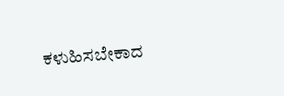ಕಳುಹಿಸಬೇಕಾದ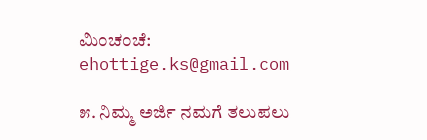ಮಿಂಚಂಚೆ: ehottige.ks@gmail.com

೫. ನಿಮ್ಮ ಅರ್ಜಿ ನಮಗೆ ತಲುಪಲು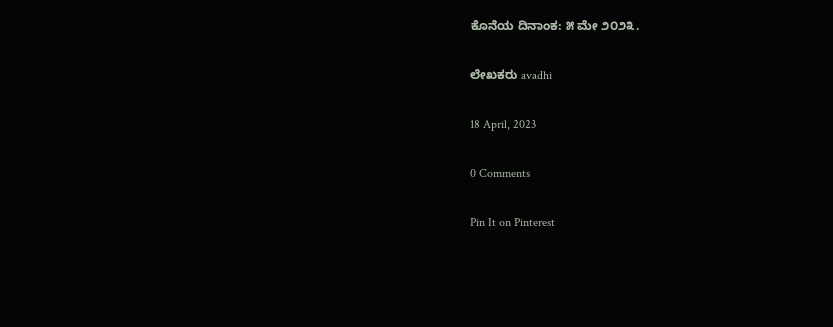ಕೊನೆಯ ದಿನಾಂಕ: ೫ ಮೇ ೨೦೨೩.

ಲೇಖಕರು avadhi

18 April, 2023

0 Comments

Pin It on Pinterest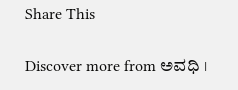Share This

Discover more from ಅವಧಿ ।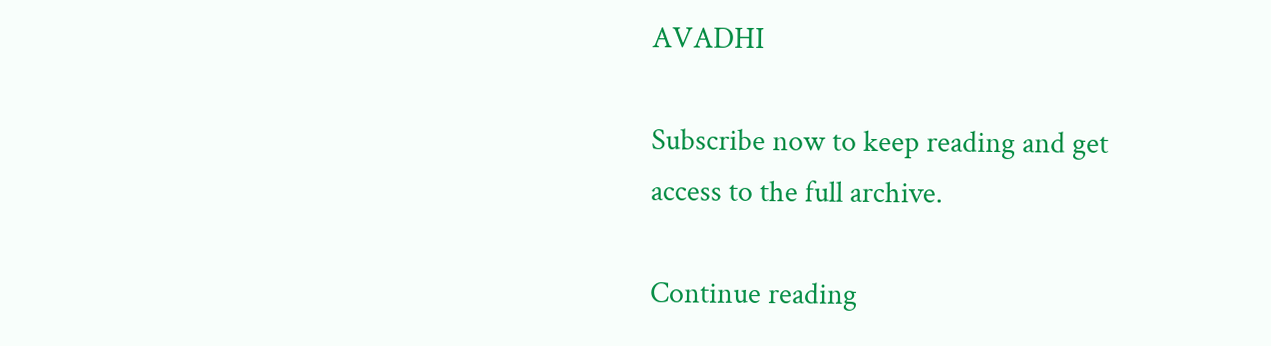AVADHI

Subscribe now to keep reading and get access to the full archive.

Continue reading